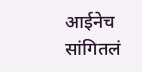आईनेच सांगितलं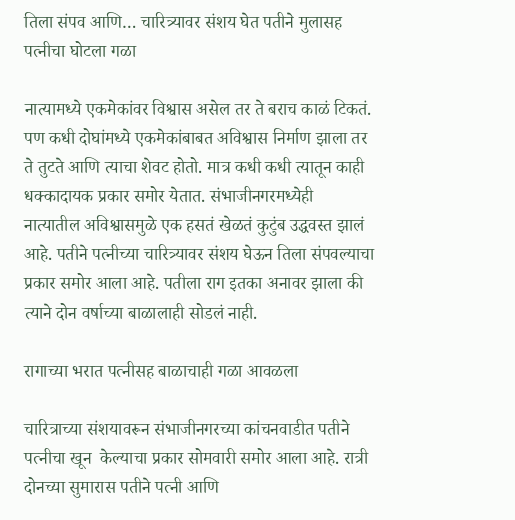तिला संपव आणि… चारित्र्यावर संशय घेत पतीने मुलासह पत्नीचा घोटला गळा

नात्यामध्ये एकमेकांवर विश्वास असेल तर ते बराच काळं टिकतं. पण कधी दोघांमध्ये एकमेकांबाबत अविश्वास निर्माण झाला तर ते तुटते आणि त्याचा शेवट होतो. मात्र कधी कधी त्यातून काही धक्कादायक प्रकार समोर येतात. संभाजीनगरमध्येही  नात्यातील अविश्वासमुळे एक हसतं खेळतं कुटुंब उद्धवस्त झालं आहे. पतीने पत्नीच्या चारित्र्यावर संशय घेऊन तिला संपवल्याचा प्रकार समोर आला आहे. पतीला राग इतका अनावर झाला की त्याने दोन वर्षाच्या बाळालाही सोडलं नाही.

रागाच्या भरात पत्नीसह बाळाचाही गळा आवळला

चारित्राच्या संशयावरून संभाजीनगरच्या कांचनवाडीत पतीने पत्नीचा खून  केल्याचा प्रकार सोमवारी समोर आला आहे. रात्री दोनच्या सुमारास पतीने पत्नी आणि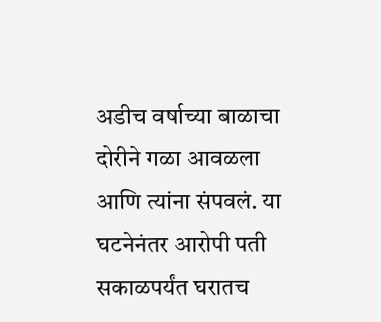अडीच वर्षाच्या बाळाचा दोरीने गळा आवळला आणि त्यांना संपवलं. या घटनेनंतर आरोपी पती सकाळपर्यंत घरातच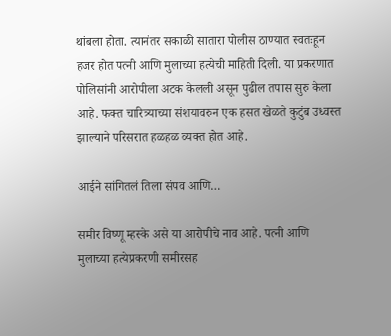थांबला होता. त्यानंतर सकाळी सातारा पोलीस ठाण्यात स्वतःहून हजर होत पत्नी आणि मुलाच्या हत्येची माहिती दिली. या प्रकरणात पोलिसांनी आरोपीला अटक केलली असून पुढील तपास सुरु केला आहे. फक्त चारित्र्याच्या संशयावरुन एक हसत खेळते कुटुंब उध्वस्त झाल्याने परिसरात हळहळ व्यक्त होत आहे.

आईने सांगितलं तिला संपव आणि…

समीर विष्णू म्हस्के असे या आरोपीचे नाव आहे. पत्नी आणि मुलाच्या हत्येप्रकरणी समीरसह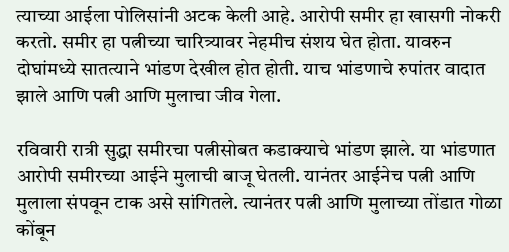त्याच्या आईला पोलिसांनी अटक केली आहे. आरोपी समीर हा खासगी नोकरी करतो. समीर हा पत्नीच्या चारित्र्यावर नेहमीच संशय घेत होता. यावरुन दोघांमध्ये सातत्याने भांडण देखील होत होती. याच भांडणाचे रुपांतर वादात झाले आणि पत्नी आणि मुलाचा जीव गेला.

रविवारी रात्री सुद्धा समीरचा पत्नीसोबत कडाक्याचे भांडण झाले. या भांडणात आरोपी समीरच्या आईने मुलाची बाजू घेतली. यानंतर आईनेच पत्नी आणि मुलाला संपवून टाक असे सांगितले. त्यानंतर पत्नी आणि मुलाच्या तोंडात गोळा कोंबून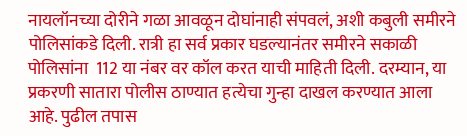नायलॉनच्या दोरीने गळा आवळून दोघांनाही संपवलं, अशी कबुली समीरने पोलिसांकडे दिली. रात्री हा सर्व प्रकार घडल्यानंतर समीरने सकाळी पोलिसांना  112 या नंबर वर कॉल करत याची माहिती दिली. दरम्यान, या प्रकरणी सातारा पोलीस ठाण्यात हत्येचा गुन्हा दाखल करण्यात आला आहे. पुढील तपास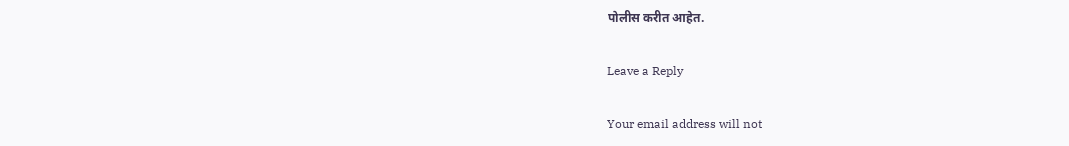पोलीस करीत आहेत.

Leave a Reply

Your email address will not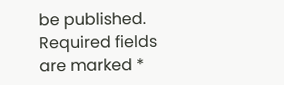be published. Required fields are marked *